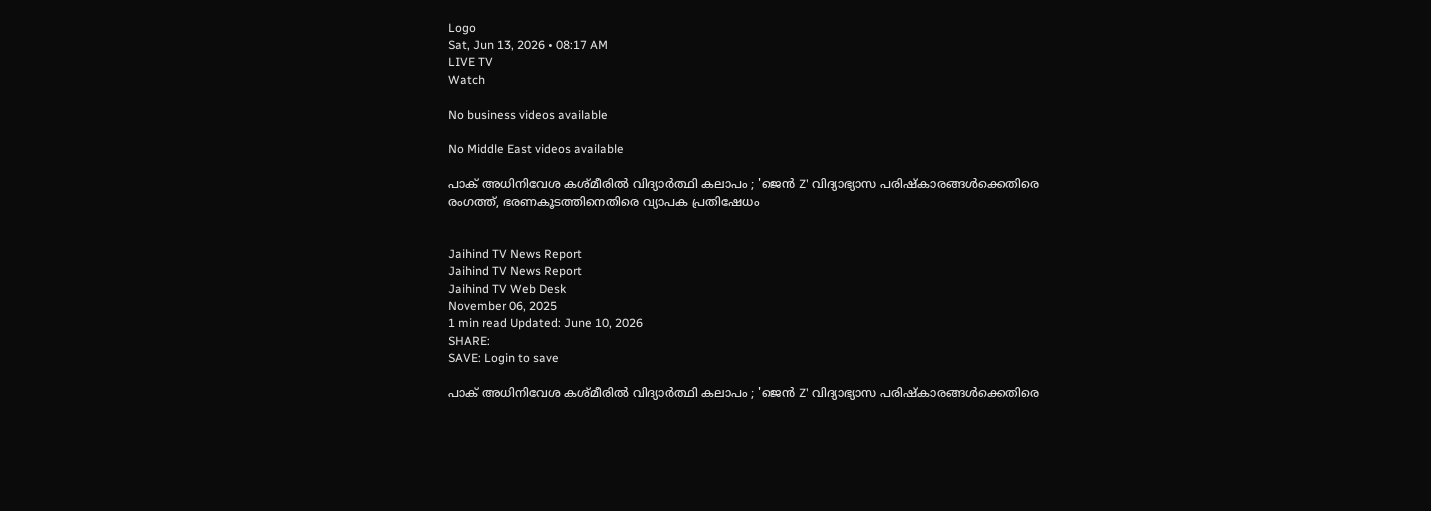Logo
Sat, Jun 13, 2026 • 08:17 AM
LIVE TV
Watch

No business videos available

No Middle East videos available

പാക് അധിനിവേശ കശ്മീരില്‍ വിദ്യാര്‍ത്ഥി കലാപം ; 'ജെന്‍ Z' വിദ്യാഭ്യാസ പരിഷ്‌കാരങ്ങള്‍ക്കെതിരെ രംഗത്ത്, ഭരണകൂടത്തിനെതിരെ വ്യാപക പ്രതിഷേധം


Jaihind TV News Report
Jaihind TV News Report
Jaihind TV Web Desk
November 06, 2025
1 min read Updated: June 10, 2026
SHARE:
SAVE: Login to save

പാക് അധിനിവേശ കശ്മീരില്‍ വിദ്യാര്‍ത്ഥി കലാപം ; 'ജെന്‍ Z' വിദ്യാഭ്യാസ പരിഷ്‌കാരങ്ങള്‍ക്കെതിരെ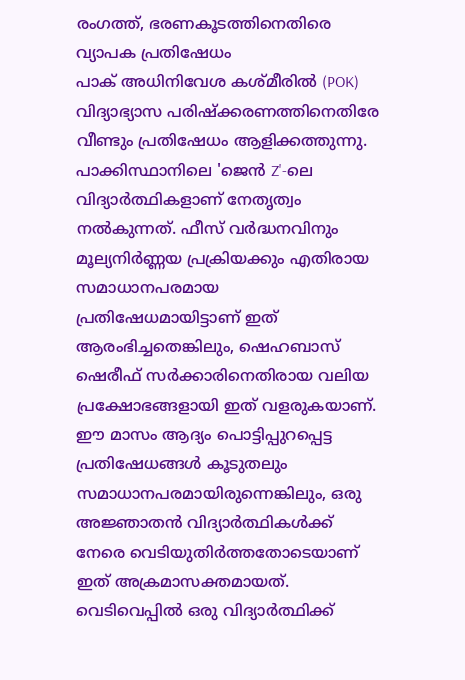രംഗത്ത്, ഭരണകൂടത്തിനെതിരെ വ്യാപക പ്രതിഷേധം
പാക് അധിനിവേശ കശ്മീരില്‍ (POK) വിദ്യാഭ്യാസ പരിഷ്‌ക്കരണത്തിനെതിരേ വീണ്ടും പ്രതിഷേധം ആളിക്കത്തുന്നു. പാക്കിസ്ഥാനിലെ 'ജെന്‍ Z'-ലെ വിദ്യാര്‍ത്ഥികളാണ് നേതൃത്വം നല്‍കുന്നത്. ഫീസ് വര്‍ദ്ധനവിനും മൂല്യനിര്‍ണ്ണയ പ്രക്രിയക്കും എതിരായ സമാധാനപരമായ പ്രതിഷേധമായിട്ടാണ് ഇത് ആരംഭിച്ചതെങ്കിലും, ഷെഹബാസ് ഷെരീഫ് സര്‍ക്കാരിനെതിരായ വലിയ പ്രക്ഷോഭങ്ങളായി ഇത് വളരുകയാണ്. ഈ മാസം ആദ്യം പൊട്ടിപ്പുറപ്പെട്ട പ്രതിഷേധങ്ങള്‍ കൂടുതലും സമാധാനപരമായിരുന്നെങ്കിലും, ഒരു അജ്ഞാതന്‍ വിദ്യാര്‍ത്ഥികള്‍ക്ക് നേരെ വെടിയുതിര്‍ത്തതോടെയാണ് ഇത് അക്രമാസക്തമായത്. വെടിവെപ്പില്‍ ഒരു വിദ്യാര്‍ത്ഥിക്ക്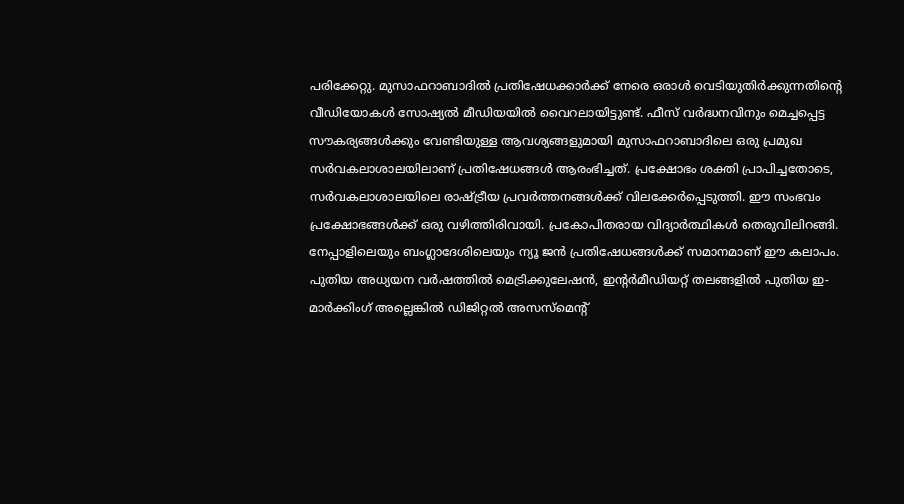പരിക്കേറ്റു. മുസാഫറാബാദില്‍ പ്രതിഷേധക്കാര്‍ക്ക് നേരെ ഒരാള്‍ വെടിയുതിര്‍ക്കുന്നതിന്റെ വീഡിയോകള്‍ സോഷ്യല്‍ മീഡിയയില്‍ വൈറലായിട്ടുണ്ട്. ഫീസ് വര്‍ദ്ധനവിനും മെച്ചപ്പെട്ട സൗകര്യങ്ങള്‍ക്കും വേണ്ടിയുള്ള ആവശ്യങ്ങളുമായി മുസാഫറാബാദിലെ ഒരു പ്രമുഖ സര്‍വകലാശാലയിലാണ് പ്രതിഷേധങ്ങള്‍ ആരംഭിച്ചത്. പ്രക്ഷോഭം ശക്തി പ്രാപിച്ചതോടെ, സര്‍വകലാശാലയിലെ രാഷ്ട്രീയ പ്രവര്‍ത്തനങ്ങള്‍ക്ക് വിലക്കേര്‍പ്പെടുത്തി. ഈ സംഭവം പ്രക്ഷോഭങ്ങള്‍ക്ക് ഒരു വഴിത്തിരിവായി. പ്രകോപിതരായ വിദ്യാര്‍ത്ഥികള്‍ തെരുവിലിറങ്ങി. നേപ്പാളിലെയും ബംഗ്ലാദേശിലെയും ന്യൂ ജന്‍ പ്രതിഷേധങ്ങള്‍ക്ക് സമാനമാണ് ഈ കലാപം. പുതിയ അധ്യയന വര്‍ഷത്തില്‍ മെട്രിക്കുലേഷന്‍, ഇന്റര്‍മീഡിയറ്റ് തലങ്ങളില്‍ പുതിയ ഇ-മാര്‍ക്കിംഗ് അല്ലെങ്കില്‍ ഡിജിറ്റല്‍ അസസ്‌മെന്റ്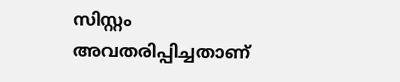സിസ്റ്റം അവതരിപ്പിച്ചതാണ്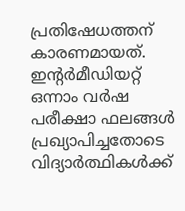പ്രതിഷേധത്തന് കാരണമായത്. ഇന്റര്‍മീഡിയറ്റ് ഒന്നാം വര്‍ഷ പരീക്ഷാ ഫലങ്ങള്‍ പ്രഖ്യാപിച്ചതോടെ വിദ്യാര്‍ത്ഥികള്‍ക്ക്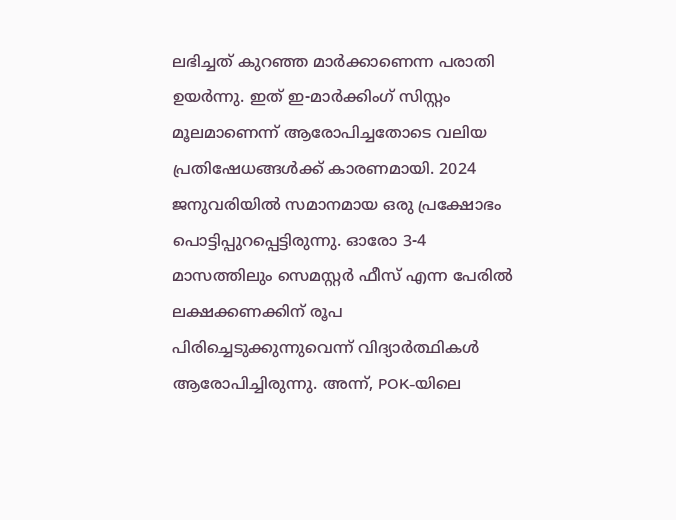ലഭിച്ചത് കുറഞ്ഞ മാര്‍ക്കാണെന്ന പരാതി ഉയര്‍ന്നു. ഇത് ഇ-മാര്‍ക്കിംഗ് സിസ്റ്റം മൂലമാണെന്ന് ആരോപിച്ചതോടെ വലിയ പ്രതിഷേധങ്ങള്‍ക്ക് കാരണമായി. 2024 ജനുവരിയില്‍ സമാനമായ ഒരു പ്രക്ഷോഭം പൊട്ടിപ്പുറപ്പെട്ടിരുന്നു. ഓരോ 3-4 മാസത്തിലും സെമസ്റ്റര്‍ ഫീസ് എന്ന പേരില്‍ ലക്ഷക്കണക്കിന് രൂപ പിരിച്ചെടുക്കുന്നുവെന്ന് വിദ്യാര്‍ത്ഥികള്‍ ആരോപിച്ചിരുന്നു. അന്ന്, POK-യിലെ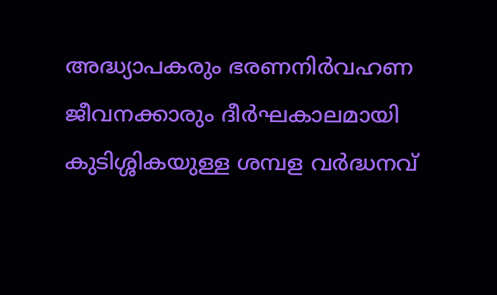അദ്ധ്യാപകരും ഭരണനിര്‍വഹണ ജീവനക്കാരും ദീര്‍ഘകാലമായി കുടിശ്ശികയുള്ള ശമ്പള വര്‍ദ്ധനവ്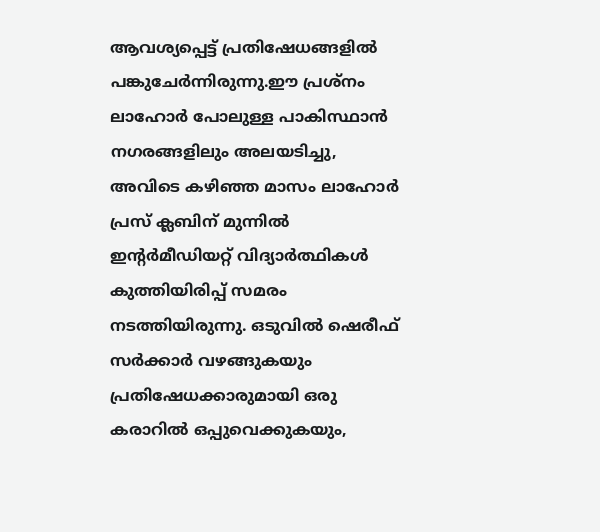ആവശ്യപ്പെട്ട് പ്രതിഷേധങ്ങളില്‍ പങ്കുചേര്‍ന്നിരുന്നു.ഈ പ്രശ്‌നം ലാഹോര്‍ പോലുള്ള പാകിസ്ഥാന്‍ നഗരങ്ങളിലും അലയടിച്ചു, അവിടെ കഴിഞ്ഞ മാസം ലാഹോര്‍ പ്രസ് ക്ലബിന് മുന്നില്‍ ഇന്റര്‍മീഡിയറ്റ് വിദ്യാര്‍ത്ഥികള്‍ കുത്തിയിരിപ്പ് സമരം നടത്തിയിരുന്നു. ഒടുവില്‍ ഷെരീഫ് സര്‍ക്കാര്‍ വഴങ്ങുകയും പ്രതിഷേധക്കാരുമായി ഒരു കരാറില്‍ ഒപ്പുവെക്കുകയും,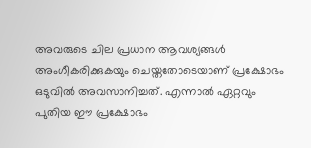അവരുടെ ചില പ്രധാന ആവശ്യങ്ങള്‍ അംഗീകരിക്കുകയും ചെയ്തതോടെയാണ് പ്രക്ഷോഭം ഒടുവില്‍ അവസാനിച്ചത്. എന്നാല്‍ ഏറ്റവും പുതിയ ഈ പ്രക്ഷോഭം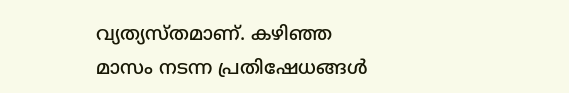വ്യത്യസ്തമാണ്. കഴിഞ്ഞ മാസം നടന്ന പ്രതിഷേധങ്ങള്‍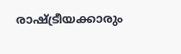രാഷ്ട്രീയക്കാരും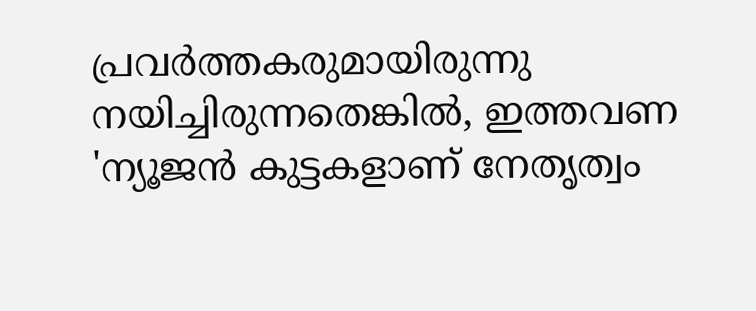പ്രവര്‍ത്തകരുമായിരുന്നു നയിച്ചിരുന്നതെങ്കില്‍, ഇത്തവണ 'ന്യൂജന്‍ കുട്ടകളാണ് നേതൃത്വം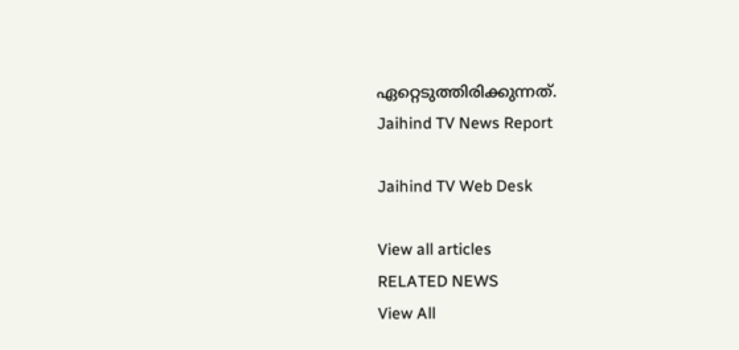ഏറ്റെടുത്തിരിക്കുന്നത്.
Jaihind TV News Report

Jaihind TV Web Desk

View all articles
RELATED NEWS
View All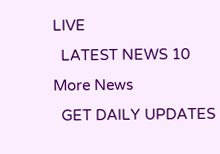LIVE
  LATEST NEWS 10
More News
  GET DAILY UPDATES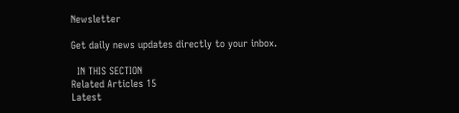Newsletter

Get daily news updates directly to your inbox.

  IN THIS SECTION
Related Articles 15
Latest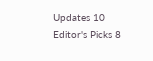Updates 10
Editor's Picks 8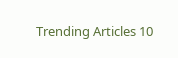Trending Articles 10